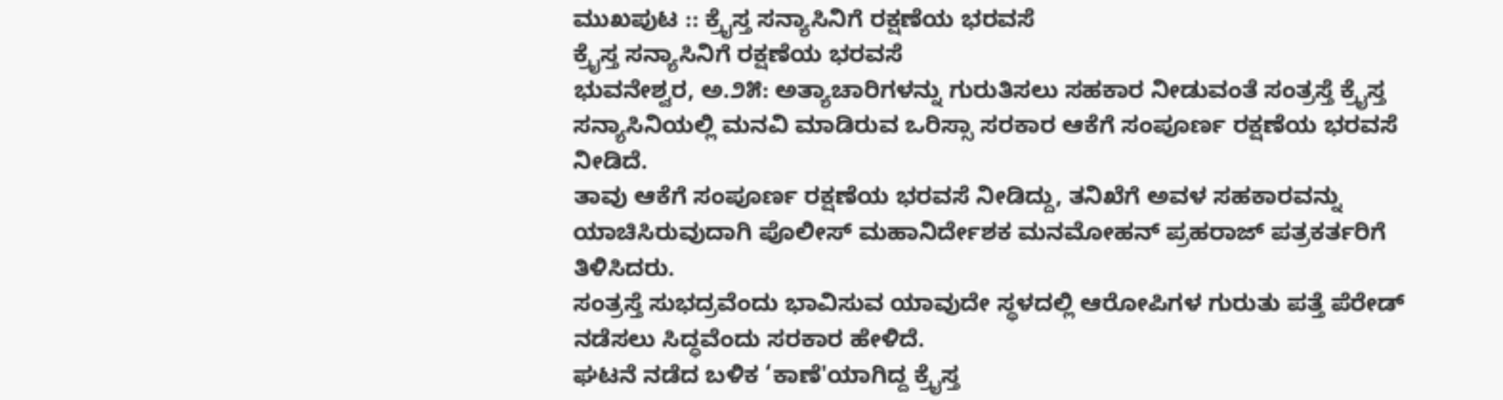ಮುಖಪುಟ :: ಕ್ರೈಸ್ತ ಸನ್ಯಾಸಿನಿಗೆ ರಕ್ಷಣೆಯ ಭರವಸೆ
ಕ್ರೈಸ್ತ ಸನ್ಯಾಸಿನಿಗೆ ರಕ್ಷಣೆಯ ಭರವಸೆ
ಭುವನೇಶ್ವರ, ಅ.೨೫: ಅತ್ಯಾಚಾರಿಗಳನ್ನು ಗುರುತಿಸಲು ಸಹಕಾರ ನೀಡುವಂತೆ ಸಂತ್ರಸ್ತೆ ಕ್ರೈಸ್ತ ಸನ್ಯಾಸಿನಿಯಲ್ಲಿ ಮನವಿ ಮಾಡಿರುವ ಒರಿಸ್ಸಾ ಸರಕಾರ ಆಕೆಗೆ ಸಂಪೂರ್ಣ ರಕ್ಷಣೆಯ ಭರವಸೆ ನೀಡಿದೆ.
ತಾವು ಆಕೆಗೆ ಸಂಪೂರ್ಣ ರಕ್ಷಣೆಯ ಭರವಸೆ ನೀಡಿದ್ದು, ತನಿಖೆಗೆ ಅವಳ ಸಹಕಾರವನ್ನು ಯಾಚಿಸಿರುವುದಾಗಿ ಪೊಲೀಸ್ ಮಹಾನಿರ್ದೇಶಕ ಮನಮೋಹನ್ ಪ್ರಹರಾಜ್ ಪತ್ರಕರ್ತರಿಗೆ ತಿಳಿಸಿದರು.
ಸಂತ್ರಸ್ತೆ ಸುಭದ್ರವೆಂದು ಭಾವಿಸುವ ಯಾವುದೇ ಸ್ಥಳದಲ್ಲಿ ಆರೋಪಿಗಳ ಗುರುತು ಪತ್ತೆ ಪೆರೇಡ್ ನಡೆಸಲು ಸಿದ್ಧವೆಂದು ಸರಕಾರ ಹೇಳಿದೆ.
ಘಟನೆ ನಡೆದ ಬಳಿಕ ‘ಕಾಣೆ'ಯಾಗಿದ್ದ ಕ್ರೈಸ್ತ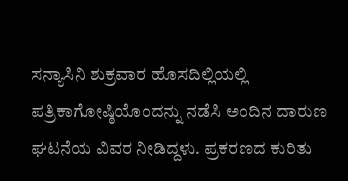ಸನ್ಯಾಸಿನಿ ಶುಕ್ರವಾರ ಹೊಸದಿಲ್ಲಿಯಲ್ಲಿ ಪತ್ರಿಕಾಗೋಷ್ಠಿಯೊಂದನ್ನು ನಡೆಸಿ ಅಂದಿನ ದಾರುಣ ಘಟನೆಯ ವಿವರ ನೀಡಿದ್ದಳು. ಪ್ರಕರಣದ ಕುರಿತು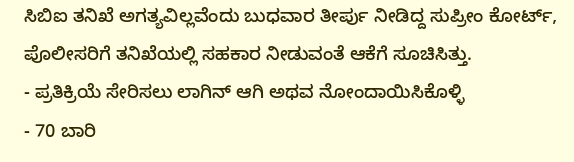ಸಿಬಿಐ ತನಿಖೆ ಅಗತ್ಯವಿಲ್ಲವೆಂದು ಬುಧವಾರ ತೀರ್ಪು ನೀಡಿದ್ದ ಸುಪ್ರೀಂ ಕೋರ್ಟ್, ಪೊಲೀಸರಿಗೆ ತನಿಖೆಯಲ್ಲಿ ಸಹಕಾರ ನೀಡುವಂತೆ ಆಕೆಗೆ ಸೂಚಿಸಿತ್ತು.
- ಪ್ರತಿಕ್ರಿಯೆ ಸೇರಿಸಲು ಲಾಗಿನ್ ಆಗಿ ಅಥವ ನೋಂದಾಯಿಸಿಕೊಳ್ಳಿ
- 70 ಬಾರಿ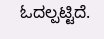ಓದಲ್ಪಟ್ಟಿದೆ.